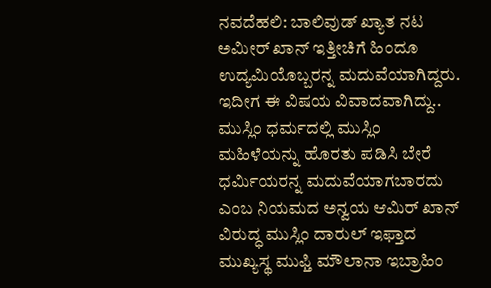ನವದೆಹಲಿ: ಬಾಲಿವುಡ್ ಖ್ಯಾತ ನಟ ಅಮೀರ್ ಖಾನ್ ಇತ್ತೀಚಿಗೆ ಹಿಂದೂ ಉದ್ಯಮಿಯೊಬ್ಬರನ್ನ ಮದುವೆಯಾಗಿದ್ದರು. ಇದೀಗ ಈ ವಿಷಯ ವಿವಾದವಾಗಿದ್ದು.. ಮುಸ್ಲಿಂ ಧರ್ಮದಲ್ಲಿ ಮುಸ್ಲಿಂ ಮಹಿಳೆಯನ್ನು ಹೊರತು ಪಡಿಸಿ ಬೇರೆ ಧರ್ಮಿಯರನ್ನ ಮದುವೆಯಾಗಬಾರದು ಎಂಬ ನಿಯಮದ ಅನ್ವಯ ಆಮಿರ್ ಖಾನ್ ವಿರುದ್ಧ ಮುಸ್ಲಿಂ ದಾರುಲ್ ಇಫ್ತಾದ ಮುಖ್ಯಸ್ಥ ಮುಫ್ತಿ ಮೌಲಾನಾ ಇಬ್ರಾಹಿಂ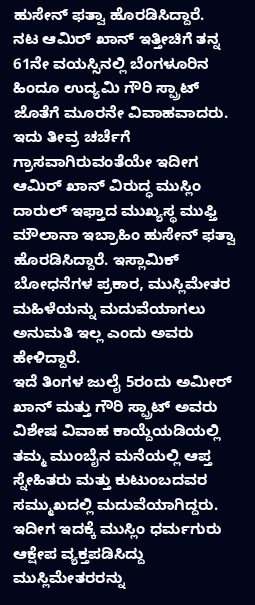ಹುಸೇನ್ ಫತ್ವಾ ಹೊರಡಿಸಿದ್ದಾರೆ.
ನಟ ಆಮಿರ್ ಖಾನ್ ಇತ್ತೀಚಿಗೆ ತನ್ನ 61ನೇ ವಯಸ್ಸಿನಲ್ಲಿ ಬೆಂಗಳೂರಿನ ಹಿಂದೂ ಉದ್ಯಮಿ ಗೌರಿ ಸ್ಪ್ರಾಟ್ ಜೊತೆಗೆ ಮೂರನೇ ವಿವಾಹವಾದರು. ಇದು ತೀವ್ರ ಚರ್ಚೆಗೆ ಗ್ರಾಸವಾಗಿರುವಂತೆಯೇ ಇದೀಗ ಆಮಿರ್ ಖಾನ್ ವಿರುದ್ಧ ಮುಸ್ಲಿಂ ದಾರುಲ್ ಇಫ್ತಾದ ಮುಖ್ಯಸ್ಥ ಮುಫ್ತಿ ಮೌಲಾನಾ ಇಬ್ರಾಹಿಂ ಹುಸೇನ್ ಫತ್ವಾ ಹೊರಡಿಸಿದ್ದಾರೆ. ಇಸ್ಲಾಮಿಕ್ ಬೋಧನೆಗಳ ಪ್ರಕಾರ, ಮುಸ್ಲಿಮೇತರ ಮಹಿಳೆಯನ್ನು ಮದುವೆಯಾಗಲು ಅನುಮತಿ ಇಲ್ಲ ಎಂದು ಅವರು ಹೇಳಿದ್ದಾರೆ.
ಇದೆ ತಿಂಗಳ ಜುಲೈ 5ರಂದು ಅಮೀರ್ ಖಾನ್ ಮತ್ತು ಗೌರಿ ಸ್ಪ್ರಾಟ್ ಅವರು ವಿಶೇಷ ವಿವಾಹ ಕಾಯ್ದೆಯಡಿಯಲ್ಲಿ ತಮ್ಮ ಮುಂಬೈನ ಮನೆಯಲ್ಲಿ ಆಪ್ತ ಸ್ನೇಹಿತರು ಮತ್ತು ಕುಟುಂಬದವರ ಸಮ್ಮುಖದಲ್ಲಿ ಮದುವೆಯಾಗಿದ್ದರು. ಇದೀಗ ಇದಕ್ಕೆ ಮುಸ್ಲಿಂ ಧರ್ಮಗುರು ಆಕ್ಷೇಪ ವ್ಯಕ್ತಪಡಿಸಿದ್ದು ಮುಸ್ಲಿಮೇತರರನ್ನು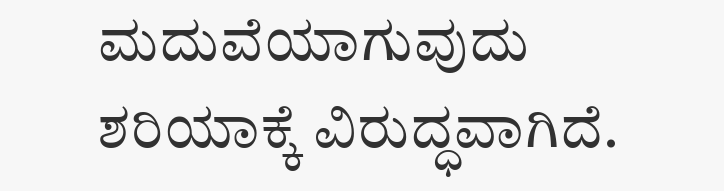ಮದುವೆಯಾಗುವುದು ಶರಿಯಾಕ್ಕೆ ವಿರುದ್ಧವಾಗಿದೆ.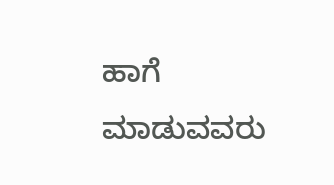ಹಾಗೆ ಮಾಡುವವರು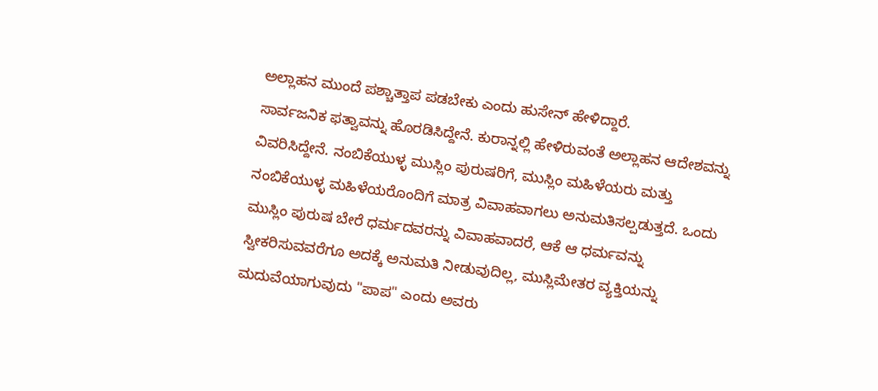ಅಲ್ಲಾಹನ ಮುಂದೆ ಪಶ್ಚಾತ್ತಾಪ ಪಡಬೇಕು ಎಂದು ಹುಸೇನ್ ಹೇಳಿದ್ದಾರೆ.
ಸಾರ್ವಜನಿಕ ಫತ್ವಾವನ್ನು ಹೊರಡಿಸಿದ್ದೇನೆ. ಕುರಾನ್ನಲ್ಲಿ ಹೇಳಿರುವಂತೆ ಅಲ್ಲಾಹನ ಆದೇಶವನ್ನು ವಿವರಿಸಿದ್ದೇನೆ. ನಂಬಿಕೆಯುಳ್ಳ ಮುಸ್ಲಿಂ ಪುರುಷರಿಗೆ, ಮುಸ್ಲಿಂ ಮಹಿಳೆಯರು ಮತ್ತು ನಂಬಿಕೆಯುಳ್ಳ ಮಹಿಳೆಯರೊಂದಿಗೆ ಮಾತ್ರ ವಿವಾಹವಾಗಲು ಅನುಮತಿಸಲ್ಪಡುತ್ತದೆ. ಒಂದು ಮುಸ್ಲಿಂ ಪುರುಷ ಬೇರೆ ಧರ್ಮದವರನ್ನು ವಿವಾಹವಾದರೆ, ಆಕೆ ಆ ಧರ್ಮವನ್ನು ಸ್ವೀಕರಿಸುವವರೆಗೂ ಅದಕ್ಕೆ ಅನುಮತಿ ನೀಡುವುದಿಲ್ಲ, ಮುಸ್ಲಿಮೇತರ ವ್ಯಕ್ತಿಯನ್ನು ಮದುವೆಯಾಗುವುದು "ಪಾಪ" ಎಂದು ಅವರು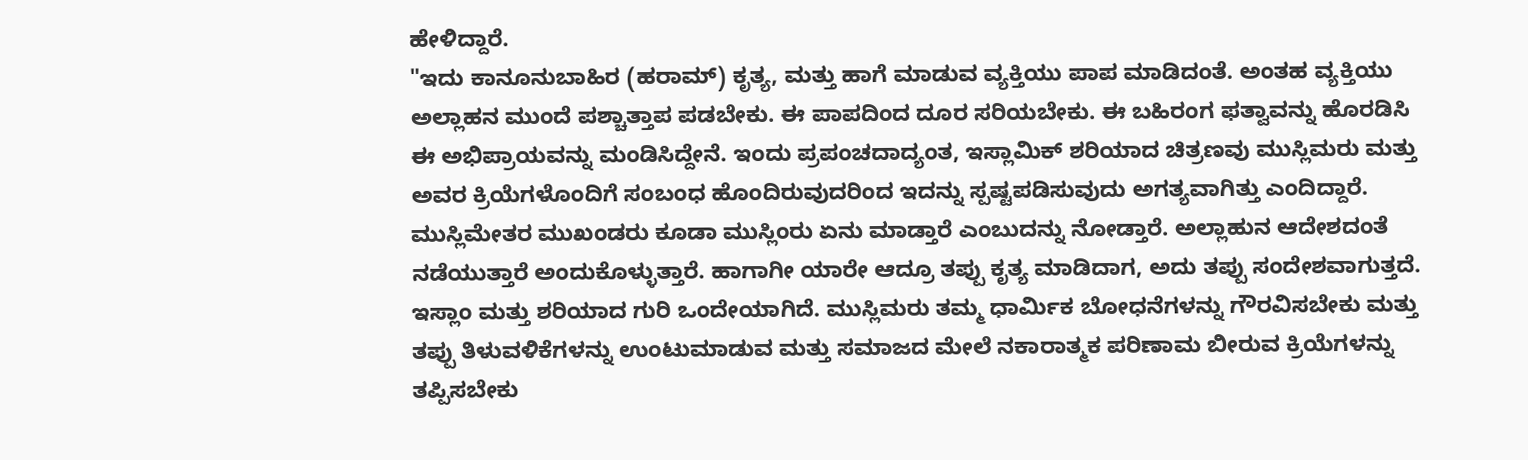ಹೇಳಿದ್ದಾರೆ.
"ಇದು ಕಾನೂನುಬಾಹಿರ (ಹರಾಮ್) ಕೃತ್ಯ, ಮತ್ತು ಹಾಗೆ ಮಾಡುವ ವ್ಯಕ್ತಿಯು ಪಾಪ ಮಾಡಿದಂತೆ. ಅಂತಹ ವ್ಯಕ್ತಿಯು ಅಲ್ಲಾಹನ ಮುಂದೆ ಪಶ್ಚಾತ್ತಾಪ ಪಡಬೇಕು. ಈ ಪಾಪದಿಂದ ದೂರ ಸರಿಯಬೇಕು. ಈ ಬಹಿರಂಗ ಫತ್ವಾವನ್ನು ಹೊರಡಿಸಿ ಈ ಅಭಿಪ್ರಾಯವನ್ನು ಮಂಡಿಸಿದ್ದೇನೆ. ಇಂದು ಪ್ರಪಂಚದಾದ್ಯಂತ, ಇಸ್ಲಾಮಿಕ್ ಶರಿಯಾದ ಚಿತ್ರಣವು ಮುಸ್ಲಿಮರು ಮತ್ತು ಅವರ ಕ್ರಿಯೆಗಳೊಂದಿಗೆ ಸಂಬಂಧ ಹೊಂದಿರುವುದರಿಂದ ಇದನ್ನು ಸ್ಪಷ್ಟಪಡಿಸುವುದು ಅಗತ್ಯವಾಗಿತ್ತು ಎಂದಿದ್ದಾರೆ.
ಮುಸ್ಲಿಮೇತರ ಮುಖಂಡರು ಕೂಡಾ ಮುಸ್ಲಿಂರು ಏನು ಮಾಡ್ತಾರೆ ಎಂಬುದನ್ನು ನೋಡ್ತಾರೆ. ಅಲ್ಲಾಹುನ ಆದೇಶದಂತೆ ನಡೆಯುತ್ತಾರೆ ಅಂದುಕೊಳ್ಳುತ್ತಾರೆ. ಹಾಗಾಗೀ ಯಾರೇ ಆದ್ರೂ ತಪ್ಪು ಕೃತ್ಯ ಮಾಡಿದಾಗ, ಅದು ತಪ್ಪು ಸಂದೇಶವಾಗುತ್ತದೆ. ಇಸ್ಲಾಂ ಮತ್ತು ಶರಿಯಾದ ಗುರಿ ಒಂದೇಯಾಗಿದೆ. ಮುಸ್ಲಿಮರು ತಮ್ಮ ಧಾರ್ಮಿಕ ಬೋಧನೆಗಳನ್ನು ಗೌರವಿಸಬೇಕು ಮತ್ತು ತಪ್ಪು ತಿಳುವಳಿಕೆಗಳನ್ನು ಉಂಟುಮಾಡುವ ಮತ್ತು ಸಮಾಜದ ಮೇಲೆ ನಕಾರಾತ್ಮಕ ಪರಿಣಾಮ ಬೀರುವ ಕ್ರಿಯೆಗಳನ್ನು ತಪ್ಪಿಸಬೇಕು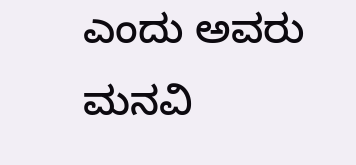ಎಂದು ಅವರು ಮನವಿ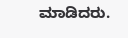ಮಾಡಿದರು.